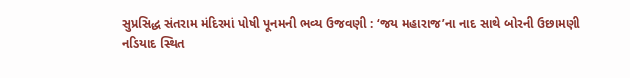સુપ્રસિદ્ધ સંતરામ મંદિરમાં પોષી પૂનમની ભવ્ય ઉજવણી : ‘જય મહારાજ’ના નાદ સાથે બોરની ઉછામણી
નડિયાદ સ્થિત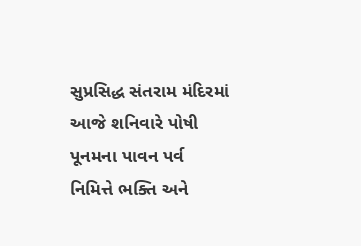સુપ્રસિદ્ધ સંતરામ મંદિરમાં આજે શનિવારે પોષી પૂનમના પાવન પર્વ નિમિત્તે ભક્તિ અને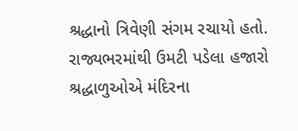શ્રદ્ધાનો ત્રિવેણી સંગમ રચાયો હતો. રાજ્યભરમાંથી ઉમટી પડેલા હજારો શ્રદ્ધાળુઓએ મંદિરના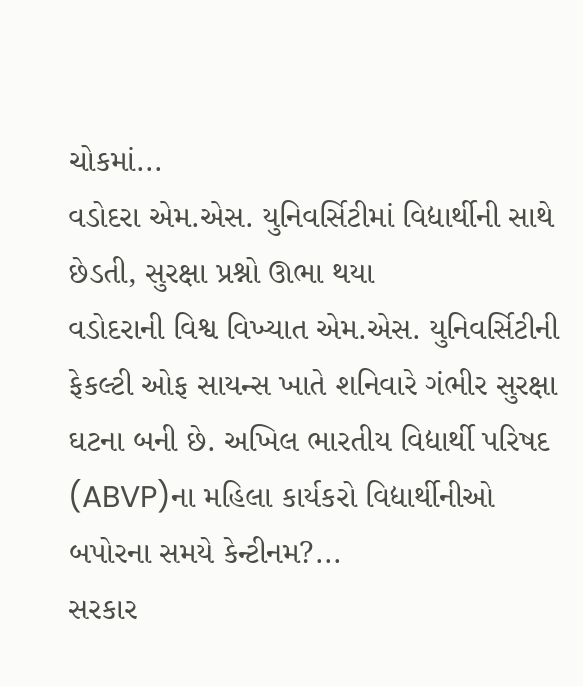ચોકમાં...
વડોદરા એમ.એસ. યુનિવર્સિટીમાં વિદ્યાર્થીની સાથે છેડતી, સુરક્ષા પ્રશ્નો ઊભા થયા
વડોદરાની વિશ્વ વિખ્યાત એમ.એસ. યુનિવર્સિટીની ફેકલ્ટી ઓફ સાયન્સ ખાતે શનિવારે ગંભીર સુરક્ષા ઘટના બની છે. અખિલ ભારતીય વિદ્યાર્થી પરિષદ (ABVP)ના મહિલા કાર્યકરો વિદ્યાર્થીનીઓ બપોરના સમયે કેન્ટીનમ?...
સરકાર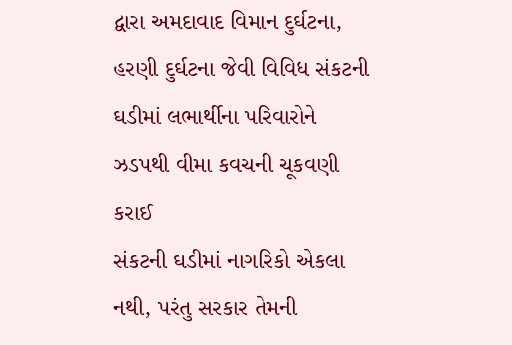દ્વારા અમદાવાદ વિમાન દુર્ઘટના, હરણી દુર્ઘટના જેવી વિવિધ સંકટની ઘડીમાં લભાર્થીના પરિવારોને ઝડપથી વીમા કવચની ચૂકવણી કરાઈ
સંકટની ઘડીમાં નાગરિકો એકલા નથી, પરંતુ સરકાર તેમની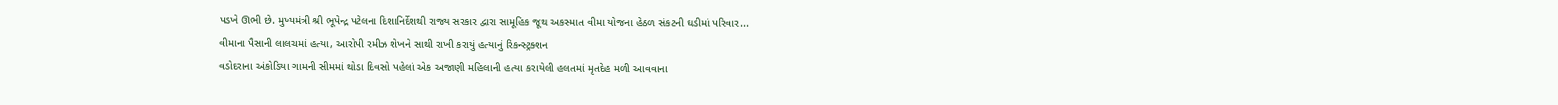પડખે ઊભી છે. મુખ્યમંત્રી શ્રી ભૂપેન્દ્ર પટેલના દિશાનિર્દેશથી રાજ્ય સરકાર દ્વારા સામૂહિક જૂથ અકસ્માત વીમા યોજના હેઠળ સંકટની ઘડીમાં પરિવાર...
વીમાના પૈસાની લાલચમાં હત્યા, આરોપી રમીઝ શેખને સાથી રાખી કરાયું હત્યાનું રિકન્સ્ટ્રક્શન
વડોદરાના અંકોડિયા ગામની સીમમાં થોડા દિવસો પહેલાં એક અજાણી મહિલાની હત્યા કરાયેલી હલતમાં મૃતદેહ મળી આવવાના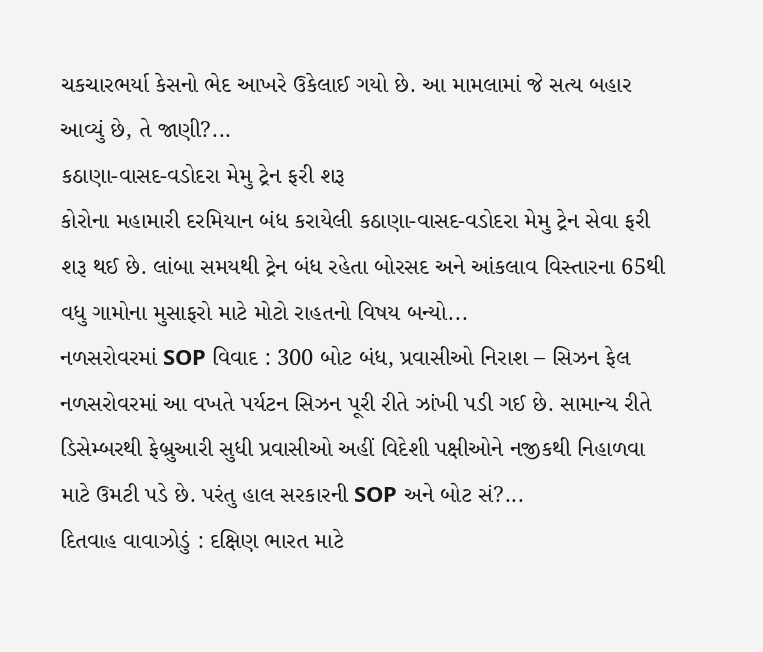ચકચારભર્યા કેસનો ભેદ આખરે ઉકેલાઈ ગયો છે. આ મામલામાં જે સત્ય બહાર આવ્યું છે, તે જાણી?...
કઠાણા-વાસદ-વડોદરા મેમુ ટ્રેન ફરી શરૂ
કોરોના મહામારી દરમિયાન બંધ કરાયેલી કઠાણા-વાસદ-વડોદરા મેમુ ટ્રેન સેવા ફરી શરૂ થઈ છે. લાંબા સમયથી ટ્રેન બંધ રહેતા બોરસદ અને આંકલાવ વિસ્તારના 65થી વધુ ગામોના મુસાફરો માટે મોટો રાહતનો વિષય બન્યો...
નળસરોવરમાં SOP વિવાદ : 300 બોટ બંધ, પ્રવાસીઓ નિરાશ – સિઝન ફેલ
નળસરોવરમાં આ વખતે પર્યટન સિઝન પૂરી રીતે ઝાંખી પડી ગઈ છે. સામાન્ય રીતે ડિસેમ્બરથી ફેબ્રુઆરી સુધી પ્રવાસીઓ અહીં વિદેશી પક્ષીઓને નજીકથી નિહાળવા માટે ઉમટી પડે છે. પરંતુ હાલ સરકારની SOP અને બોટ સં?...
દિતવાહ વાવાઝોડું : દક્ષિણ ભારત માટે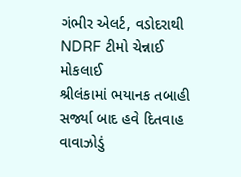ગંભીર એલર્ટ, વડોદરાથી NDRF ટીમો ચેન્નાઈ મોકલાઈ
શ્રીલંકામાં ભયાનક તબાહી સર્જ્યા બાદ હવે દિતવાહ વાવાઝોડું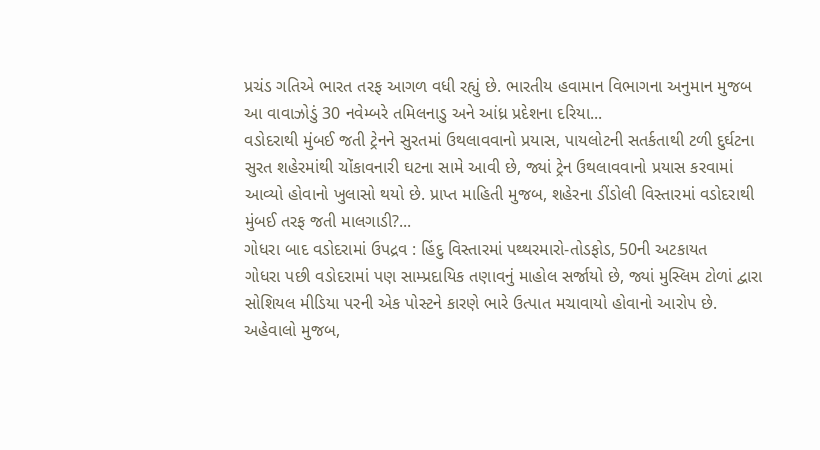પ્રચંડ ગતિએ ભારત તરફ આગળ વધી રહ્યું છે. ભારતીય હવામાન વિભાગના અનુમાન મુજબ આ વાવાઝોડું 30 નવેમ્બરે તમિલનાડુ અને આંધ્ર પ્રદેશના દરિયા...
વડોદરાથી મુંબઈ જતી ટ્રેનને સુરતમાં ઉથલાવવાનો પ્રયાસ, પાયલોટની સતર્કતાથી ટળી દુર્ઘટના
સુરત શહેરમાંથી ચોંકાવનારી ઘટના સામે આવી છે, જ્યાં ટ્રેન ઉથલાવવાનો પ્રયાસ કરવામાં આવ્યો હોવાનો ખુલાસો થયો છે. પ્રાપ્ત માહિતી મુજબ, શહેરના ડીંડોલી વિસ્તારમાં વડોદરાથી મુંબઈ તરફ જતી માલગાડી?...
ગોધરા બાદ વડોદરામાં ઉપદ્રવ : હિંદુ વિસ્તારમાં પથ્થરમારો-તોડફોડ, 50ની અટકાયત
ગોધરા પછી વડોદરામાં પણ સામ્પ્રદાયિક તણાવનું માહોલ સર્જાયો છે, જ્યાં મુસ્લિમ ટોળાં દ્વારા સોશિયલ મીડિયા પરની એક પોસ્ટને કારણે ભારે ઉત્પાત મચાવાયો હોવાનો આરોપ છે. અહેવાલો મુજબ,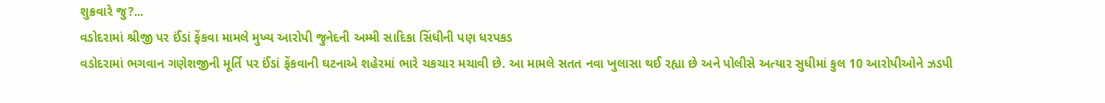શુક્રવારે જુ?...
વડોદરામાં શ્રીજી પર ઈંડાં ફેંકવા મામલે મુખ્ય આરોપી જુનેદની અમ્મી સાદિકા સિંધીની પણ ધરપકડ
વડોદરામાં ભગવાન ગણેશજીની મૂર્તિ પર ઈંડાં ફેંકવાની ઘટનાએ શહેરમાં ભારે ચકચાર મચાવી છે. આ મામલે સતત નવા ખુલાસા થઈ રહ્યા છે અને પોલીસે અત્યાર સુધીમાં કુલ 10 આરોપીઓને ઝડપી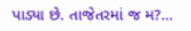પાડ્યા છે. તાજેતરમાં જ મ?...